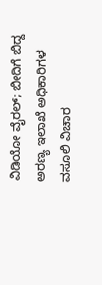ವಿಡಿಯೋ ವೈರಲ್; ಬೀದಿಗೆ ಬಿದ್ದ ಅರಣ್ಯ ಇಲಾಖೆ ಅಧಿಕಾರಿಗಳ ವಸೂಲಿ ವಿಚಾರ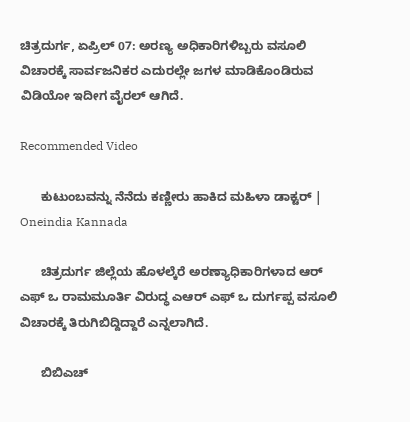ಚಿತ್ರದುರ್ಗ, ಏಪ್ರಿಲ್ 07: ಅರಣ್ಯ ಅಧಿಕಾರಿಗಳಿಬ್ಬರು ವಸೂಲಿ ವಿಚಾರಕ್ಕೆ ಸಾರ್ವಜನಿಕರ ಎದುರಲ್ಲೇ ಜಗಳ ಮಾಡಿಕೊಂಡಿರುವ ವಿಡಿಯೋ ಇದೀಗ ವೈರಲ್ ಆಗಿದೆ.

Recommended Video

      ಕುಟುಂಬವನ್ನು ನೆನೆದು ಕಣ್ಣೀರು ಹಾಕಿದ ಮಹಿಳಾ ಡಾಕ್ಟರ್ | Oneindia Kannada

      ಚಿತ್ರದುರ್ಗ ಜಿಲ್ಲೆಯ ಹೊಳಲ್ಕೆರೆ ಅರಣ್ಯಾಧಿಕಾರಿಗಳಾದ ಆರ್ ಎಫ್ ಒ ರಾಮಮೂರ್ತಿ ವಿರುದ್ಧ ಎಆರ್ ಎಫ್ ಒ ದುರ್ಗಪ್ಪ ವಸೂಲಿ ವಿಚಾರಕ್ಕೆ ತಿರುಗಿಬಿದ್ದಿದ್ದಾರೆ ಎನ್ನಲಾಗಿದೆ.

      ಬಿಬಿಎಚ್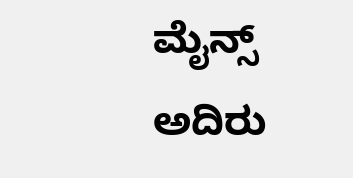ಮೈನ್ಸ್ ಅದಿರು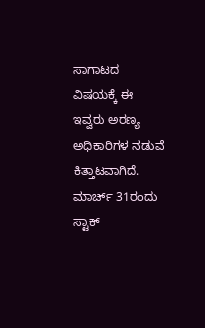ಸಾಗಾಟದ ವಿಷಯಕ್ಕೆ ಈ ಇವ್ವರು ಅರಣ್ಯ ಅಧಿಕಾರಿಗಳ ನಡುವೆ ಕಿತ್ತಾಟವಾಗಿದೆ. ಮಾರ್ಚ್ 31ರಂದು ಸ್ಟಾಕ್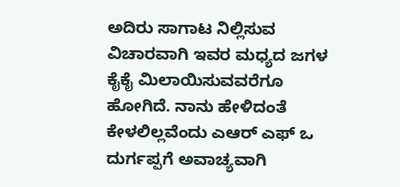ಅದಿರು ಸಾಗಾಟ ನಿಲ್ಲಿಸುವ ವಿಚಾರವಾಗಿ ಇವರ ಮಧ್ಯದ ಜಗಳ ಕೈಕೈ ಮಿಲಾಯಿಸುವವರೆಗೂ ಹೋಗಿದೆ. ನಾನು ಹೇಳಿದಂತೆ ಕೇಳಲಿಲ್ಲವೆಂದು ಎಆರ್ ಎಫ್ ಒ ದುರ್ಗಪ್ಪಗೆ ಅವಾಚ್ಯವಾಗಿ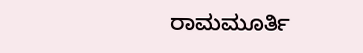ರಾಮಮೂರ್ತಿ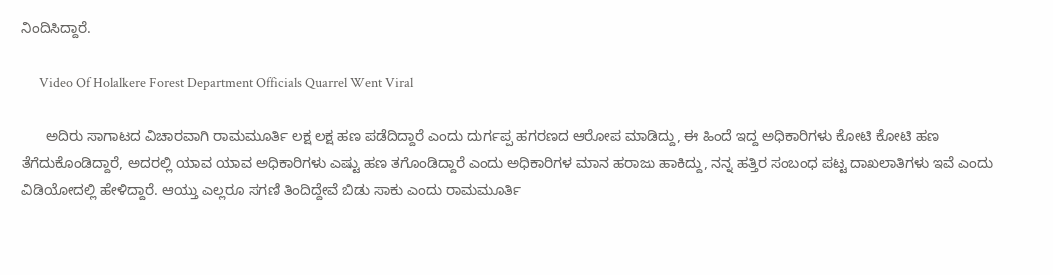ನಿಂದಿಸಿದ್ದಾರೆ.

      Video Of Holalkere Forest Department Officials Quarrel Went Viral

      ಅದಿರು ಸಾಗಾಟದ ವಿಚಾರವಾಗಿ ರಾಮಮೂರ್ತಿ ಲಕ್ಷ ಲಕ್ಷ ಹಣ ಪಡೆದಿದ್ದಾರೆ ಎಂದು ದುರ್ಗಪ್ಪ ಹಗರಣದ ಆರೋಪ ಮಾಡಿದ್ದು, ಈ ಹಿಂದೆ ಇದ್ದ ಅಧಿಕಾರಿಗಳು ಕೋಟಿ ಕೋಟಿ ಹಣ ತೆಗೆದುಕೊಂಡಿದ್ದಾರೆ, ಅದರಲ್ಲಿ ಯಾವ ಯಾವ ಅಧಿಕಾರಿಗಳು ಎಷ್ಟು ಹಣ ತಗೊಂಡಿದ್ದಾರೆ ಎಂದು ಅಧಿಕಾರಿಗಳ ಮಾನ ಹರಾಜು ಹಾಕಿದ್ದು, ನನ್ನ ಹತ್ತಿರ ಸಂಬಂಧ ಪಟ್ಟ ದಾಖಲಾತಿಗಳು ಇವೆ ಎಂದು ವಿಡಿಯೋದಲ್ಲಿ ಹೇಳಿದ್ದಾರೆ. ಆಯ್ತು ಎಲ್ಲರೂ ಸಗಣಿ ತಿಂದಿದ್ದೇವೆ ಬಿಡು ಸಾಕು ಎಂದು ರಾಮಮೂರ್ತಿ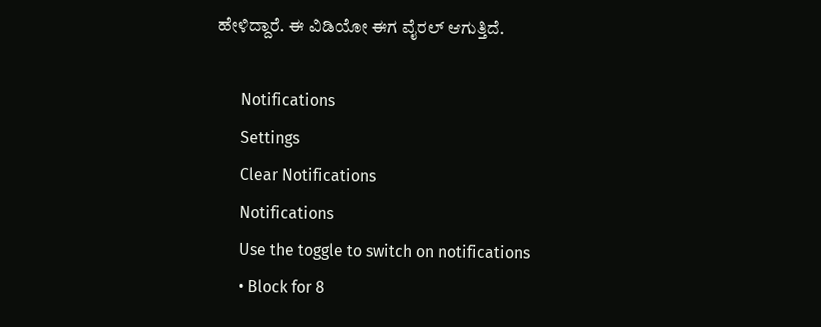ಹೇಳಿದ್ದಾರೆ. ಈ ವಿಡಿಯೋ ಈಗ ವೈರಲ್ ಆಗುತ್ತಿದೆ.

      Notifications
      Settings
      Clear Notifications
      Notifications
      Use the toggle to switch on notifications
      • Block for 8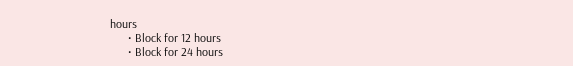hours
      • Block for 12 hours
      • Block for 24 hours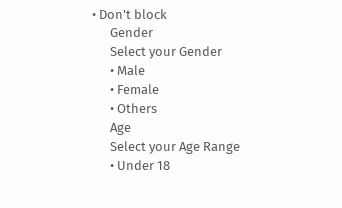• Don't block
      Gender
      Select your Gender
      • Male
      • Female
      • Others
      Age
      Select your Age Range
      • Under 18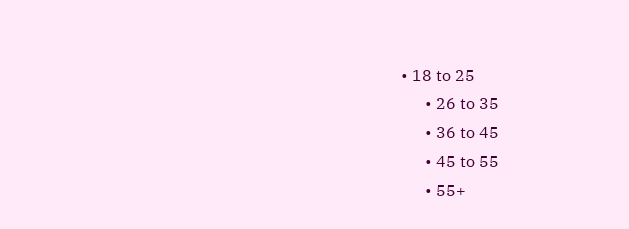• 18 to 25
      • 26 to 35
      • 36 to 45
      • 45 to 55
      • 55+